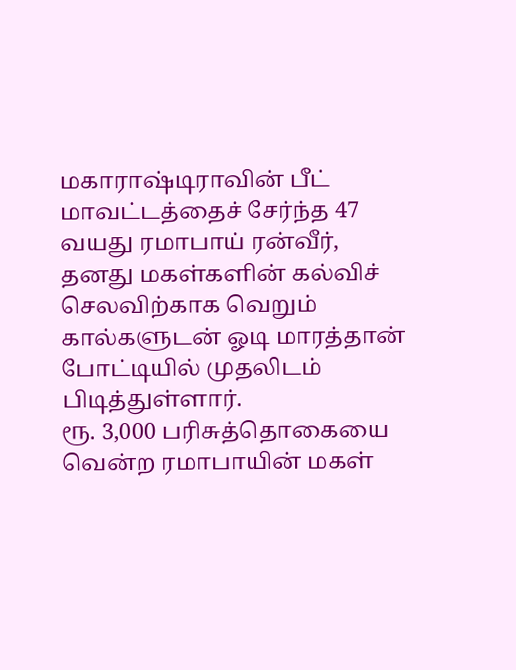மகாராஷ்டிராவின் பீட் மாவட்டத்தைச் சேர்ந்த 47 வயது ரமாபாய் ரன்வீர், தனது மகள்களின் கல்விச் செலவிற்காக வெறும் கால்களுடன் ஓடி மாரத்தான் போட்டியில் முதலிடம் பிடித்துள்ளார்.
ரூ. 3,000 பரிசுத்தொகையை வென்ற ரமாபாயின் மகள்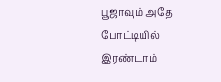பூஜாவும் அதே போட்டியில் இரண்டாம்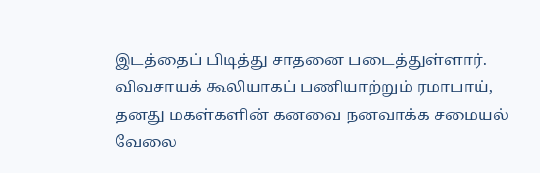இடத்தைப் பிடித்து சாதனை படைத்துள்ளார்.
விவசாயக் கூலியாகப் பணியாற்றும் ரமாபாய், தனது மகள்களின் கனவை நனவாக்க சமையல் வேலை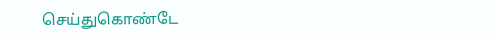செய்துகொண்டே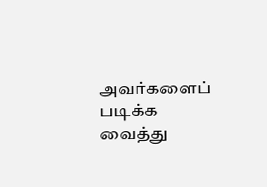அவர்களைப் படிக்க வைத்து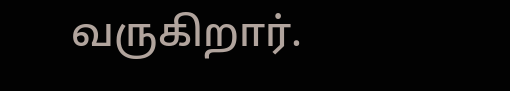வருகிறார்.